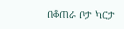በቆጠራ ቦታ ካርታ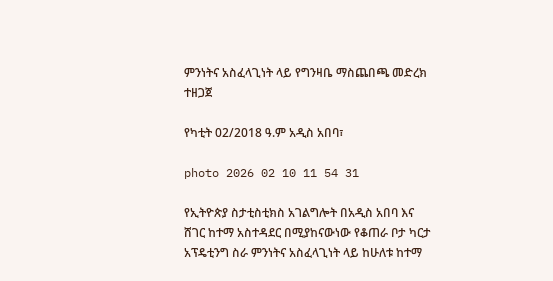ምንነትና አስፈላጊነት ላይ የግንዛቤ ማስጨበጫ መድረክ ተዘጋጀ

የካቲት 02/2018 ዓ.ም አዲስ አበባ፣

photo 2026 02 10 11 54 31

የኢትዮጵያ ስታቲስቲክስ አገልግሎት በአዲስ አበባ እና ሸገር ከተማ አስተዳደር በሚያከናውነው የቆጠራ ቦታ ካርታ አፕዴቲንግ ስራ ምንነትና አስፈላጊነት ላይ ከሁለቱ ከተማ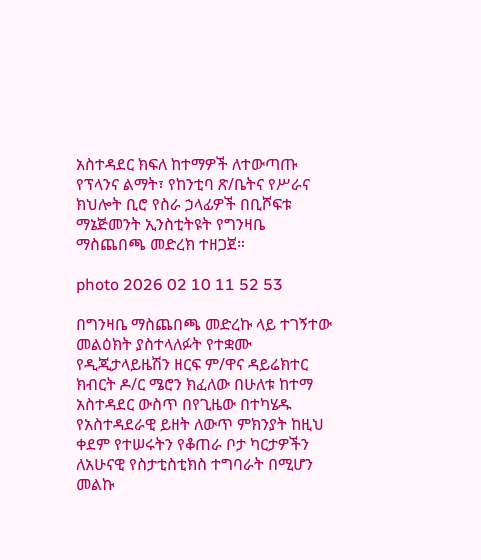አስተዳደር ክፍለ ከተማዎች ለተውጣጡ የፕላንና ልማት፣ የከንቲባ ጽ/ቤትና የሥራና ክህሎት ቢሮ የስራ ኃላፊዎች በቢሾፍቱ ማኔጅመንት ኢንስቲትዩት የግንዛቤ ማስጨበጫ መድረክ ተዘጋጀ።

photo 2026 02 10 11 52 53

በግንዛቤ ማስጨበጫ መድረኩ ላይ ተገኝተው መልዕክት ያስተላለፉት የተቋሙ የዲጂታላይዜሽን ዘርፍ ም/ዋና ዳይሬክተር ክብርት ዶ/ር ሜሮን ክፈለው በሁለቱ ከተማ አስተዳደር ውስጥ በየጊዜው በተካሄዱ የአስተዳደራዊ ይዘት ለውጥ ምክንያት ከዚህ ቀደም የተሠሩትን የቆጠራ ቦታ ካርታዎችን ለአሁናዊ የስታቲስቲክስ ተግባራት በሚሆን መልኩ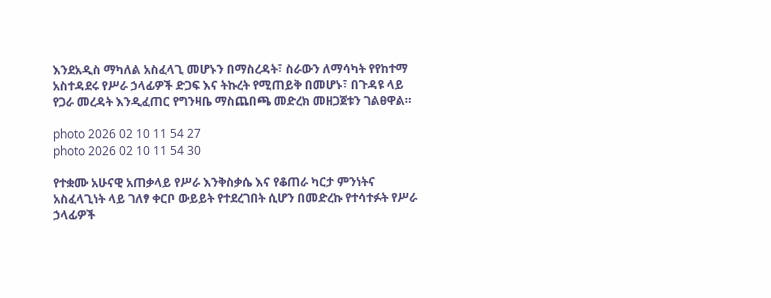እንደአዲስ ማካለል አስፈላጊ መሆኑን በማስረዳት፣ ስራውን ለማሳካት የየከተማ አስተዳደሩ የሥራ ኃላፊዎች ድጋፍ እና ትኩረት የሚጠይቅ በመሆኑ፣ በጉዳዩ ላይ የጋራ መረዳት እንዲፈጠር የግንዛቤ ማስጨበጫ መድረክ መዘጋጀቱን ገልፀዋል።

photo 2026 02 10 11 54 27
photo 2026 02 10 11 54 30

የተቋሙ አሁናዊ አጠቃላይ የሥራ እንቅስቃሴ እና የቆጠራ ካርታ ምንነትና አስፈላጊነት ላይ ገለፃ ቀርቦ ውይይት የተደረገበት ሲሆን በመድረኩ የተሳተፉት የሥራ ኃላፊዎች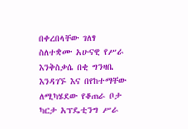በቀረበላቸው ገለፃ ስለተቋሙ አሁናዊ የሥራ እንቅስቃሴ በቂ ግንዛቤ እንዳገኙ እና በየከተማቸው ለሚካሄደው የቆጠራ ቦታ ካርታ አፕዴቲንግ ሥራ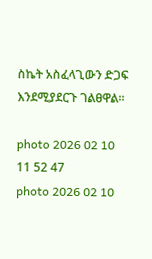ስኬት አስፈላጊውን ድጋፍ እንደሚያደርጉ ገልፀዋል።

photo 2026 02 10 11 52 47
photo 2026 02 10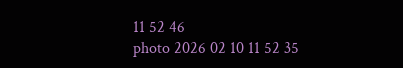11 52 46
photo 2026 02 10 11 52 35